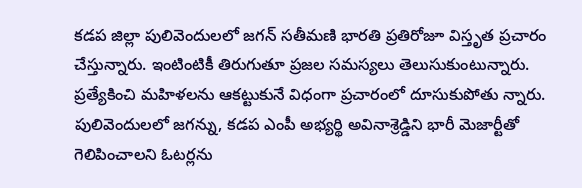కడప జిల్లా పులివెందులలో జగన్ సతీమణి భారతి ప్రతిరోజూ విస్తృత ప్రచారం చేస్తున్నారు. ఇంటింటికీ తిరుగుతూ ప్రజల సమస్యలు తెలుసుకుంటున్నారు. ప్రత్యేకించి మహిళలను ఆకట్టుకునే విధంగా ప్రచారంలో దూసుకుపోతు న్నారు. పులివెందులలో జగన్ను, కడప ఎంపీ అభ్యర్థి అవినాశ్రెడ్డిని భారీ మెజార్టీతో గెలిపించాలని ఓటర్లను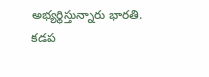అభ్యర్థిస్తున్నారు భారతి.
కడప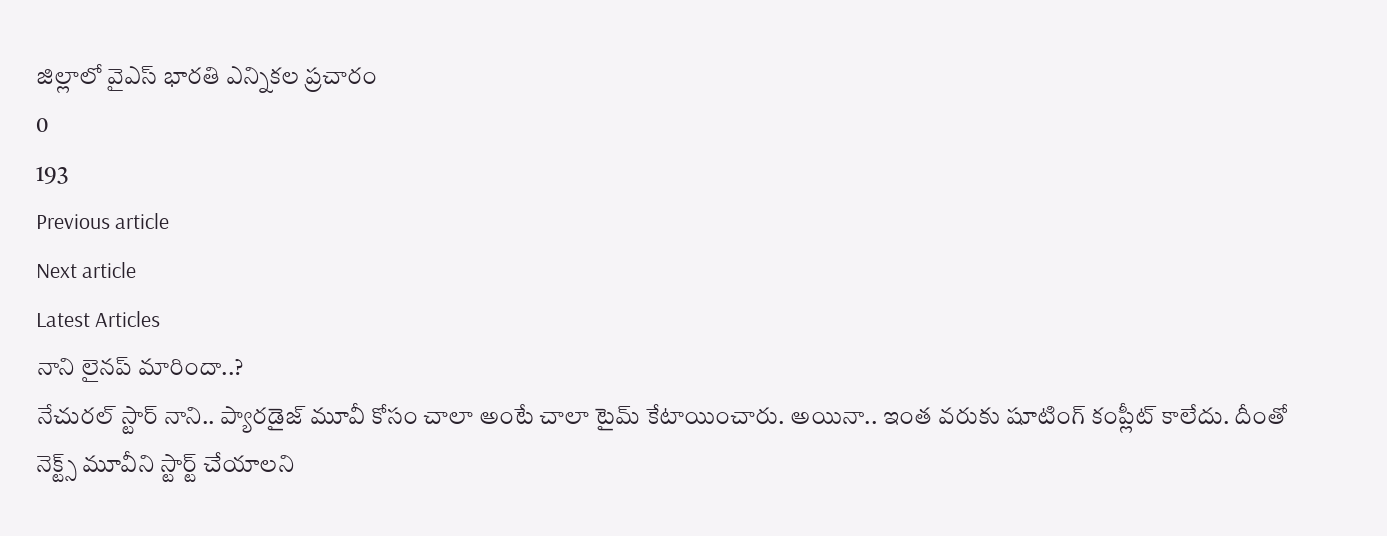జిల్లాలో వైఎస్ భారతి ఎన్నికల ప్రచారం
0
193
Previous article
Next article
Latest Articles
నాని లైనప్ మారిందా..?
నేచురల్ స్టార్ నాని.. ప్యారడైజ్ మూవీ కోసం చాలా అంటే చాలా టైమ్ కేటాయించారు. అయినా.. ఇంత వరుకు షూటింగ్ కంప్లీట్ కాలేదు. దీంతో నెక్ట్స్ మూవీని స్టార్ట్ చేయాలని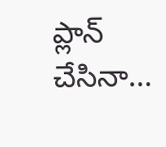ప్లాన్ చేసినా...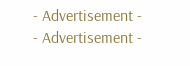- Advertisement -
- Advertisement -